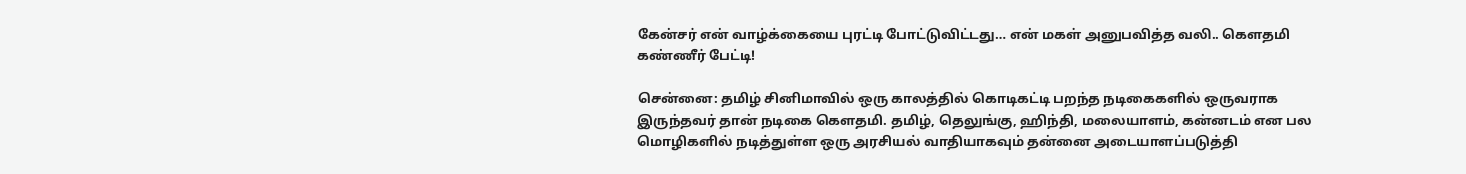கேன்சர் என் வாழ்க்கையை புரட்டி போட்டுவிட்டது… என் மகள் அனுபவித்த வலி.. கௌதமி கண்ணீர் பேட்டி!

சென்னை: தமிழ் சினிமாவில் ஒரு காலத்தில் கொடிகட்டி பறந்த நடிகைகளில் ஒருவராக இருந்தவர் தான் நடிகை கௌதமி. தமிழ், தெலுங்கு, ஹிந்தி, மலையாளம், கன்னடம் என பல மொழிகளில் நடித்துள்ள ஒரு அரசியல் வாதியாகவும் தன்னை அடையாளப்படுத்தி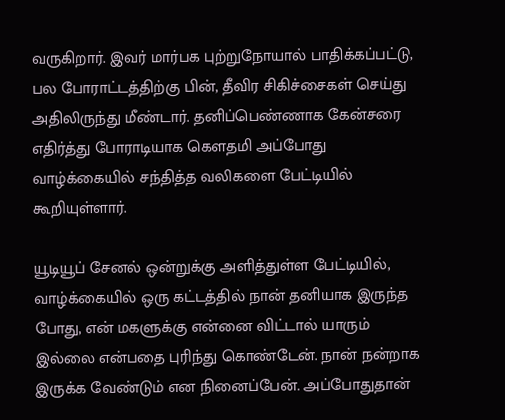வருகிறார். இவர் மார்பக புற்றுநோயால் பாதிக்கப்பட்டு, பல போராட்டத்திற்கு பின், தீவிர சிகிச்சைகள் செய்து அதிலிருந்து மீண்டார். தனிப்பெண்ணாக கேன்சரை எதிர்த்து போராடியாக கௌதமி அப்போது வாழ்க்கையில் சந்தித்த வலிகளை பேட்டியில் கூறியுள்ளார்.

யூடியூப் சேனல் ஒன்றுக்கு அளித்துள்ள பேட்டியில், வாழ்க்கையில் ஒரு கட்டத்தில் நான் தனியாக இருந்த போது, என் மகளுக்கு என்னை விட்டால் யாரும் இல்லை என்பதை புரிந்து கொண்டேன். நான் நன்றாக இருக்க வேண்டும் என நினைப்பேன். அப்போதுதான்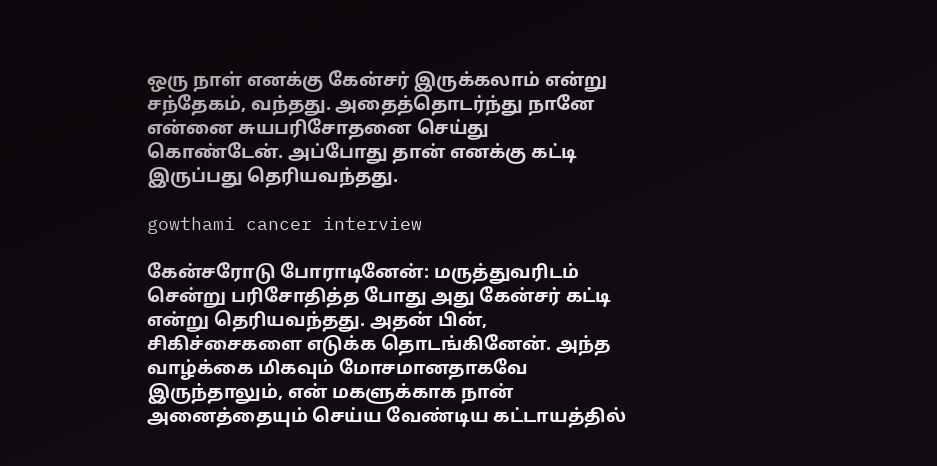ஒரு நாள் எனக்கு கேன்சர் இருக்கலாம் என்று சந்தேகம், வந்தது. அதைத்தொடர்ந்து நானே என்னை சுயபரிசோதனை செய்து கொண்டேன். அப்போது தான் எனக்கு கட்டி இருப்பது தெரியவந்தது.

gowthami cancer interview

கேன்சரோடு போராடினேன்: மருத்துவரிடம் சென்று பரிசோதித்த போது அது கேன்சர் கட்டி என்று தெரியவந்தது. அதன் பின், சிகிச்சைகளை எடுக்க தொடங்கினேன். அந்த வாழ்க்கை மிகவும் மோசமானதாகவே இருந்தாலும், என் மகளுக்காக நான் அனைத்தையும் செய்ய வேண்டிய கட்டாயத்தில்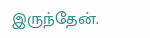இருந்தேன்.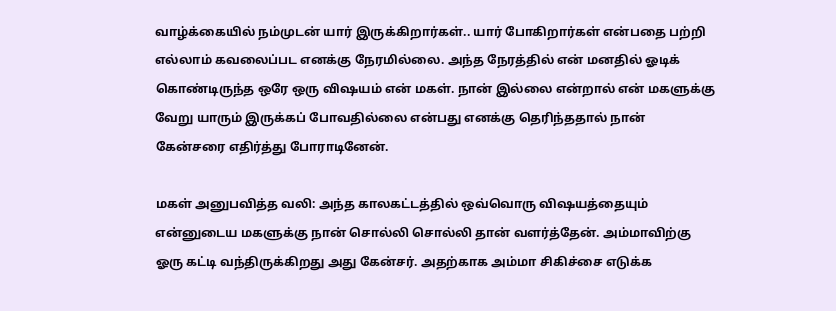வாழ்க்கையில் நம்முடன் யார் இருக்கிறார்கள்.. யார் போகிறார்கள் என்பதை பற்றி எல்லாம் கவலைப்பட எனக்கு நேரமில்லை. அந்த நேரத்தில் என் மனதில் ஓடிக் கொண்டிருந்த ஒரே ஒரு விஷயம் என் மகள். நான் இல்லை என்றால் என் மகளுக்கு வேறு யாரும் இருக்கப் போவதில்லை என்பது எனக்கு தெரிந்ததால் நான் கேன்சரை எதிர்த்து போராடினேன்.

மகள் அனுபவித்த வலி: அந்த காலகட்டத்தில் ஒவ்வொரு விஷயத்தையும் என்னுடைய மகளுக்கு நான் சொல்லி சொல்லி தான் வளர்த்தேன். அம்மாவிற்கு ஓரு கட்டி வந்திருக்கிறது அது கேன்சர். அதற்காக அம்மா சிகிச்சை எடுக்க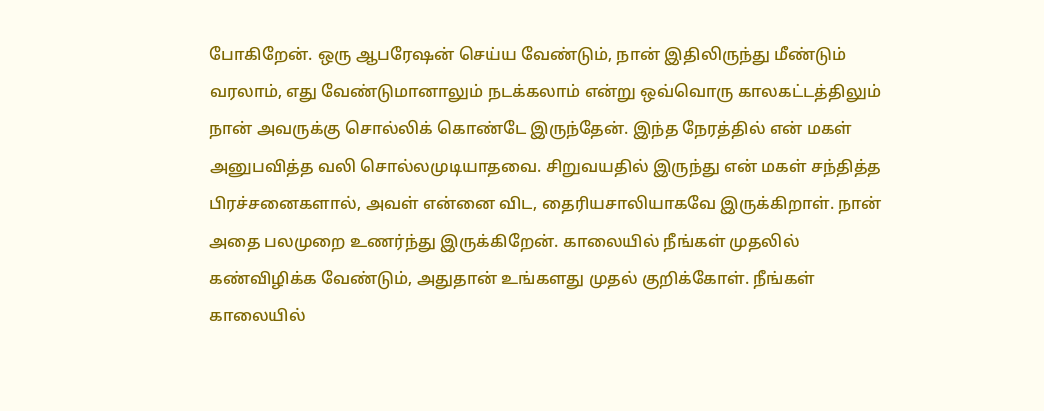போகிறேன். ஒரு ஆபரேஷன் செய்ய வேண்டும், நான் இதிலிருந்து மீண்டும் வரலாம், எது வேண்டுமானாலும் நடக்கலாம் என்று ஒவ்வொரு காலகட்டத்திலும் நான் அவருக்கு சொல்லிக் கொண்டே இருந்தேன். இந்த நேரத்தில் என் மகள் அனுபவித்த வலி சொல்லமுடியாதவை. சிறுவயதில் இருந்து என் மகள் சந்தித்த பிரச்சனைகளால், அவள் என்னை விட, தைரியசாலியாகவே இருக்கிறாள். நான் அதை பலமுறை உணர்ந்து இருக்கிறேன். காலையில் நீங்கள் முதலில் கண்விழிக்க வேண்டும், அதுதான் உங்களது முதல் குறிக்கோள். நீங்கள் காலையில்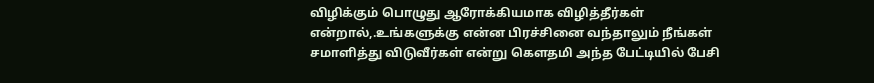விழிக்கும் பொழுது ஆரோக்கியமாக விழித்தீர்கள் என்றால்,.உங்களுக்கு என்ன பிரச்சினை வந்தாலும் நீங்கள் சமாளித்து விடுவீர்கள் என்று கௌதமி அந்த பேட்டியில் பேசி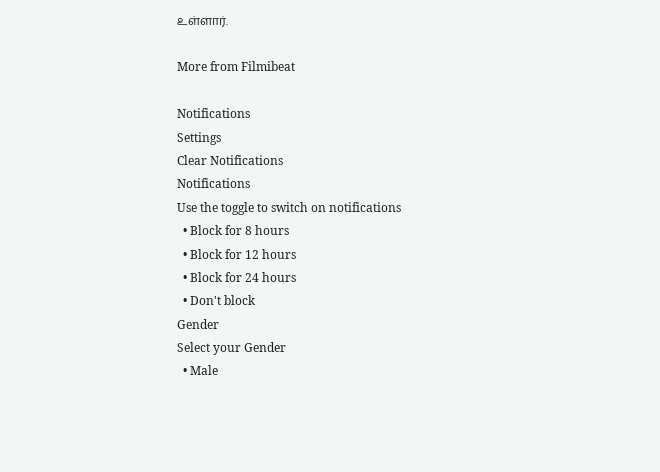உள்ளார்.

More from Filmibeat

Notifications
Settings
Clear Notifications
Notifications
Use the toggle to switch on notifications
  • Block for 8 hours
  • Block for 12 hours
  • Block for 24 hours
  • Don't block
Gender
Select your Gender
  • Male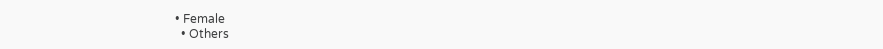• Female
  • Others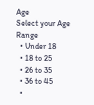Age
Select your Age Range
  • Under 18
  • 18 to 25
  • 26 to 35
  • 36 to 45
  •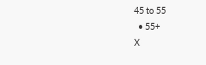45 to 55
  • 55+
X